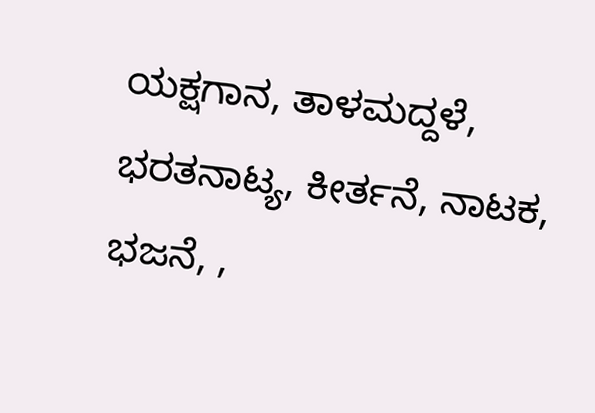ಯಕ್ಷಗಾನ, ತಾಳಮದ್ದಳೆ, ಭರತನಾಟ್ಯ, ಕೀರ್ತನೆ, ನಾಟಕ, ಭಜನೆ, ,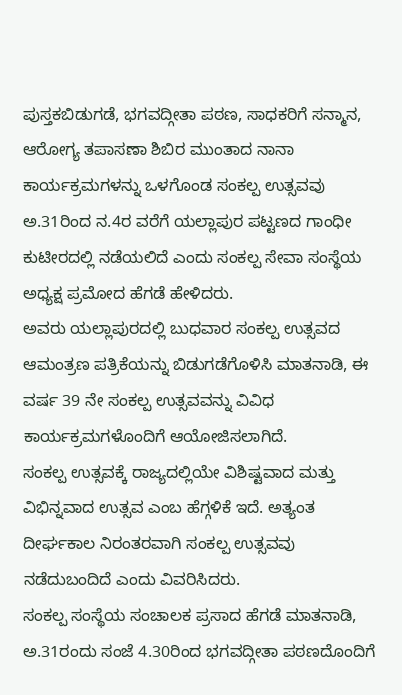ಪುಸ್ತಕಬಿಡುಗಡೆ, ಭಗವದ್ಗೀತಾ ಪಠಣ, ಸಾಧಕರಿಗೆ ಸನ್ಮಾನ, ಆರೋಗ್ಯ ತಪಾಸಣಾ ಶಿಬಿರ ಮುಂತಾದ ನಾನಾ ಕಾರ್ಯಕ್ರಮಗಳನ್ನು ಒಳಗೊಂಡ ಸಂಕಲ್ಪ ಉತ್ಸವವು ಅ.31ರಿಂದ ನ.4ರ ವರೆಗೆ ಯಲ್ಲಾಪುರ ಪಟ್ಟಣದ ಗಾಂಧೀ ಕುಟೀರದಲ್ಲಿ ನಡೆಯಲಿದೆ ಎಂದು ಸಂಕಲ್ಪ ಸೇವಾ ಸಂಸ್ಥೆಯ ಅಧ್ಯಕ್ಷ ಪ್ರಮೋದ ಹೆಗಡೆ ಹೇಳಿದರು.
ಅವರು ಯಲ್ಲಾಪುರದಲ್ಲಿ ಬುಧವಾರ ಸಂಕಲ್ಪ ಉತ್ಸವದ ಆಮಂತ್ರಣ ಪತ್ರಿಕೆಯನ್ನು ಬಿಡುಗಡೆಗೊಳಿಸಿ ಮಾತನಾಡಿ, ಈ ವರ್ಷ 39 ನೇ ಸಂಕಲ್ಪ ಉತ್ಸವವನ್ನು ವಿವಿಧ ಕಾರ್ಯಕ್ರಮಗಳೊಂದಿಗೆ ಆಯೋಜಿಸಲಾಗಿದೆ.
ಸಂಕಲ್ಪ ಉತ್ಸವಕ್ಕೆ ರಾಜ್ಯದಲ್ಲಿಯೇ ವಿಶಿಷ್ಟವಾದ ಮತ್ತು ವಿಭಿನ್ನವಾದ ಉತ್ಸವ ಎಂಬ ಹೆಗ್ಗಳಿಕೆ ಇದೆ. ಅತ್ಯಂತ ದೀರ್ಘಕಾಲ ನಿರಂತರವಾಗಿ ಸಂಕಲ್ಪ ಉತ್ಸವವು ನಡೆದುಬಂದಿದೆ ಎಂದು ವಿವರಿಸಿದರು.
ಸಂಕಲ್ಪ ಸಂಸ್ಥೆಯ ಸಂಚಾಲಕ ಪ್ರಸಾದ ಹೆಗಡೆ ಮಾತನಾಡಿ, ಅ.31ರಂದು ಸಂಜೆ 4.30ರಿಂದ ಭಗವದ್ಗೀತಾ ಪಠಣದೊಂದಿಗೆ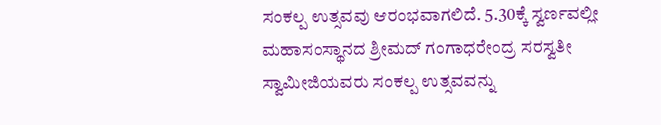ಸಂಕಲ್ಪ ಉತ್ಸವವು ಆರಂಭವಾಗಲಿದೆ. 5.30ಕ್ಕೆ ಸ್ವರ್ಣವಲ್ಲೀ ಮಹಾಸಂಸ್ಥಾನದ ಶ್ರೀಮದ್ ಗಂಗಾಧರೇಂದ್ರ ಸರಸ್ವತೀ ಸ್ವಾಮೀಜಿಯವರು ಸಂಕಲ್ಪ ಉತ್ಸವವನ್ನು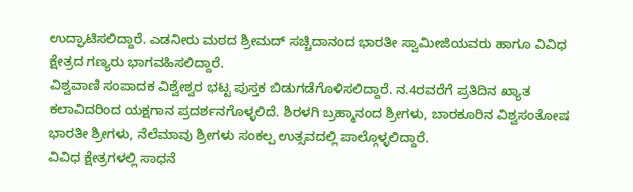ಉದ್ಘಾಟಿಸಲಿದ್ದಾರೆ. ಎಡನೀರು ಮಠದ ಶ್ರೀಮದ್ ಸಚ್ಚಿದಾನಂದ ಭಾರತೀ ಸ್ವಾಮೀಜಿಯವರು ಹಾಗೂ ವಿವಿಧ ಕ್ಷೇತ್ರದ ಗಣ್ಯರು ಭಾಗವಹಿಸಲಿದ್ದಾರೆ.
ವಿಶ್ವವಾಣಿ ಸಂಪಾದಕ ವಿಶ್ವೇಶ್ವರ ಭಟ್ಟ ಪುಸ್ತಕ ಬಿಡುಗಡೆಗೊಳಿಸಲಿದ್ದಾರೆ. ನ.4ರವರೆಗೆ ಪ್ರತಿದಿನ ಖ್ಯಾತ ಕಲಾವಿದರಿಂದ ಯಕ್ಷಗಾನ ಪ್ರದರ್ಶನಗೊಳ್ಳಲಿದೆ. ಶಿರಳಗಿ ಬ್ರಹ್ಮಾನಂದ ಶ್ರೀಗಳು, ಬಾರಕೂರಿನ ವಿಶ್ವಸಂತೋಷ ಭಾರತೀ ಶ್ರೀಗಳು, ನೆಲೆಮಾವು ಶ್ರೀಗಳು ಸಂಕಲ್ಪ ಉತ್ಸವದಲ್ಲಿ ಪಾಲ್ಗೊಳ್ಳಲಿದ್ದಾರೆ.
ವಿವಿಧ ಕ್ಷೇತ್ರಗಳಲ್ಲಿ ಸಾಧನೆ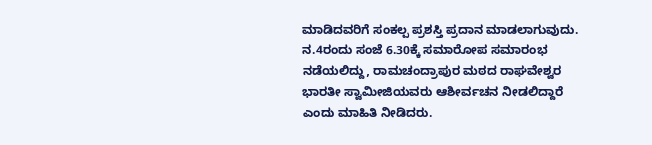ಮಾಡಿದವರಿಗೆ ಸಂಕಲ್ಪ ಪ್ರಶಸ್ತಿ ಪ್ರದಾನ ಮಾಡಲಾಗುವುದು. ನ.4ರಂದು ಸಂಜೆ 6.30ಕ್ಕೆ ಸಮಾರೋಪ ಸಮಾರಂಭ ನಡೆಯಲಿದ್ದು, ರಾಮಚಂದ್ರಾಪುರ ಮಠದ ರಾಘವೇಶ್ವರ ಭಾರತೀ ಸ್ವಾಮೀಜಿಯವರು ಆಶೀರ್ವಚನ ನೀಡಲಿದ್ದಾರೆ ಎಂದು ಮಾಹಿತಿ ನೀಡಿದರು.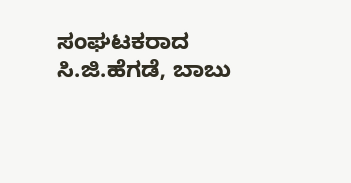ಸಂಘಟಕರಾದ ಸಿ.ಜಿ.ಹೆಗಡೆ, ಬಾಬು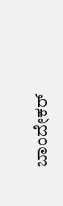ಬಾಂದೇಕರ್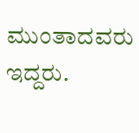ಮುಂತಾದವರು ಇದ್ದರು.